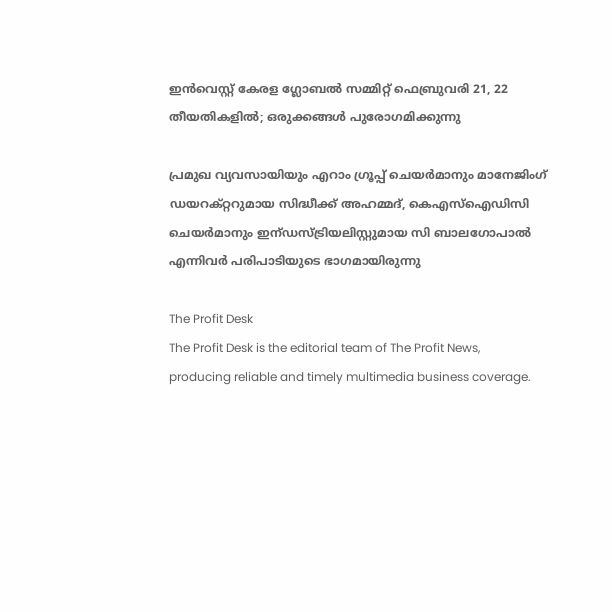ഇന്‍വെസ്റ്റ് കേരള ഗ്ലോബല്‍ സമ്മിറ്റ് ഫെബ്രുവരി 21, 22 തീയതികളില്‍; ഒരുക്കങ്ങള്‍ പുരോഗമിക്കുന്നു

പ്രമുഖ വ്യവസായിയും എറാം ഗ്രൂപ്പ് ചെയര്‍മാനും മാനേജിംഗ് ഡയറക്റ്ററുമായ സിദ്ധീക്ക് അഹമ്മദ്, കെഎസ്ഐഡിസി ചെയര്‍മാനും ഇന്ഡസ്ട്രിയലിസ്റ്റുമായ സി ബാലഗോപാല്‍ എന്നിവര്‍ പരിപാടിയുടെ ഭാഗമായിരുന്നു

The Profit Desk
The Profit Desk is the editorial team of The Profit News, producing reliable and timely multimedia business coverage.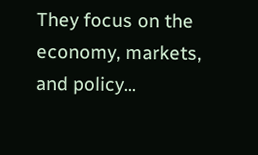They focus on the economy, markets, and policy...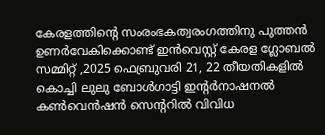കേരളത്തിന്റെ സംരംഭകത്വരംഗത്തിനു പുത്തന്‍ ഉണര്‍വേകിക്കൊണ്ട് ഇന്‍വെസ്റ്റ് കേരള ഗ്ലോബല്‍ സമ്മിറ്റ് ,2025 ഫെബ്രുവരി 21, 22 തീയതികളില്‍ കൊച്ചി ലുലു ബോള്‍ഗാട്ടി ഇന്റര്‍നാഷനല്‍ കണ്‍വെന്‍ഷന്‍ സെന്ററില്‍ വിവിധ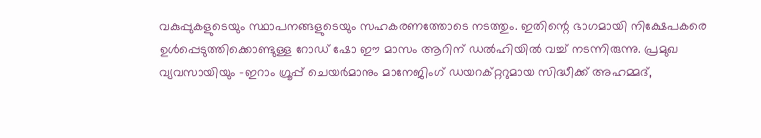വകുപ്പുകളുടെയും സ്ഥാപനങ്ങളുടെയും സഹകരണത്തോടെ നടത്തും. ഇതിന്റെ ഭാഗമായി നിക്ഷേപകരെ ഉള്‍പ്പെടുത്തിക്കൊണ്ടുള്ള റോഡ് ഷോ ഈ മാസം ആറിന് ഡല്‍ഹിയില്‍ വച്ച് നടന്നിരുന്നു. പ്രമുഖ വ്യവസായിയും -ഇറാം ഗ്രൂപ്പ് ചെയര്‍മാനും മാനേജിംഗ് ഡയറക്റ്ററുമായ സിദ്ധീക്ക് അഹമ്മദ്,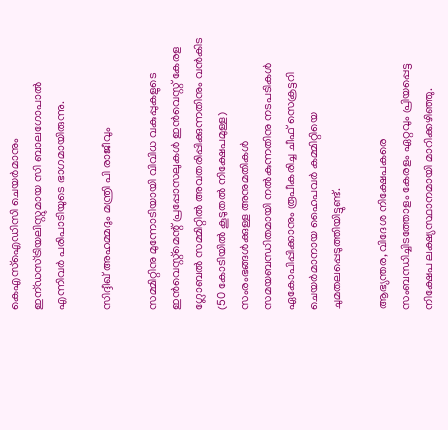കെഎസ്ഐഡിസി ചെയര്‍മാനും ഇന്ഡസ്ട്രിയലിസ്റ്റുമായ സി ബാലഗോപാല്‍ എന്നിവര്‍ പരിപാടിയുടെ ഭാഗമായിരുന്നു.

സിദ്ദീഖ് അഹമ്മദും മന്ത്രി പി രാജീവും

സമ്മിറ്റിനു മുന്നോടിയായി വിവിധ വകുപ്പുകളുടെ ഇന്‍വെസ്റ്റ്മെന്റ് പ്രപ്പോസലുകള്‍ ഇന്‍വെസ്റ്റ് കേരള ഗ്ലോബല്‍ സമ്മിറ്റില്‍ അവതരിപ്പിക്കുന്നതിനും വന്‍കിട (50 കോടിയില്‍ കൂടുതല്‍ നിക്ഷേപമുള്ള) സംരംഭങ്ങള്‍ക്കുള്ള അനുമതികള്‍ സമയബന്ധിതമായി നല്‍കുന്നതിനു നടപടികള്‍ ഏകോപിപ്പിക്കാനും രൂപീകരിച്ച ചീഫ് സെക്രട്ടറി ചെയര്‍മാനായ ഹൈപവര്‍ കമ്മിറ്റിയെ ചുമതലപ്പെടുത്തിയിട്ടുണ്ട്.

ആഭ്യന്തര, വിദേശ നിക്ഷേപകരെ സംബന്ധിച്ചിടത്തോളം കേരളം ഏറ്റവും പ്രിയപ്പെട്ട നിക്ഷേപ ലക്ഷ്യസ്ഥാനമായി മാറിക്കഴിഞ്ഞു.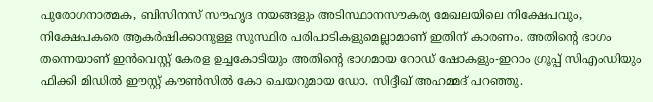പുരോഗനാത്മക, ബിസിനസ് സൗഹൃദ നയങ്ങളും അടിസ്ഥാനസൗകര്യ മേഖലയിലെ നിക്ഷേപവും, നിക്ഷേപകരെ ആകര്‍ഷിക്കാനുള്ള സുസ്ഥിര പരിപാടികളുമെല്ലാമാണ് ഇതിന് കാരണം. അതിന്റെ ഭാഗം തന്നെയാണ് ഇന്‍വെസ്റ്റ് കേരള ഉച്ചകോടിയും അതിന്റെ ഭാഗമായ റോഡ് ഷോകളും-ഇറാം ഗ്രൂപ്പ് സിഎംഡിയും ഫിക്കി മിഡില്‍ ഈസ്റ്റ് കൗണ്‍സില്‍ കോ ചെയറുമായ ഡോ. സിദ്ദീഖ് അഹമ്മദ് പറഞ്ഞു.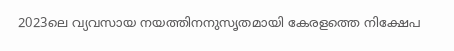2023ലെ വ്യവസായ നയത്തിനനുസൃതമായി കേരളത്തെ നിക്ഷേപ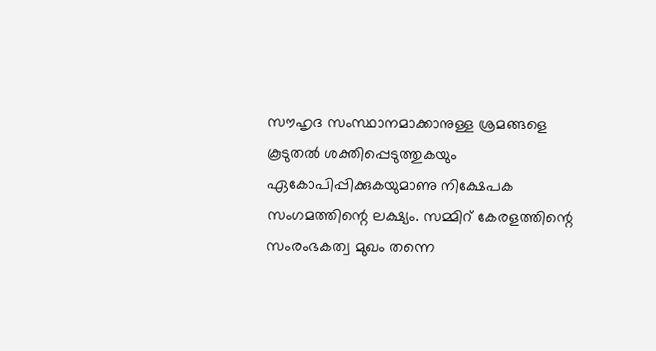സൗഹൃദ സംസ്ഥാനമാക്കാനുള്ള ശ്രമങ്ങളെ കൂടുതല്‍ ശക്തിപ്പെടുത്തുകയും ഏകോപിപ്പിക്കുകയുമാണു നിക്ഷേപക സംഗമത്തിന്റെ ലക്ഷ്യം. സമ്മിറ് കേരളത്തിന്റെ സംരംഭകത്വ മുഖം തന്നെ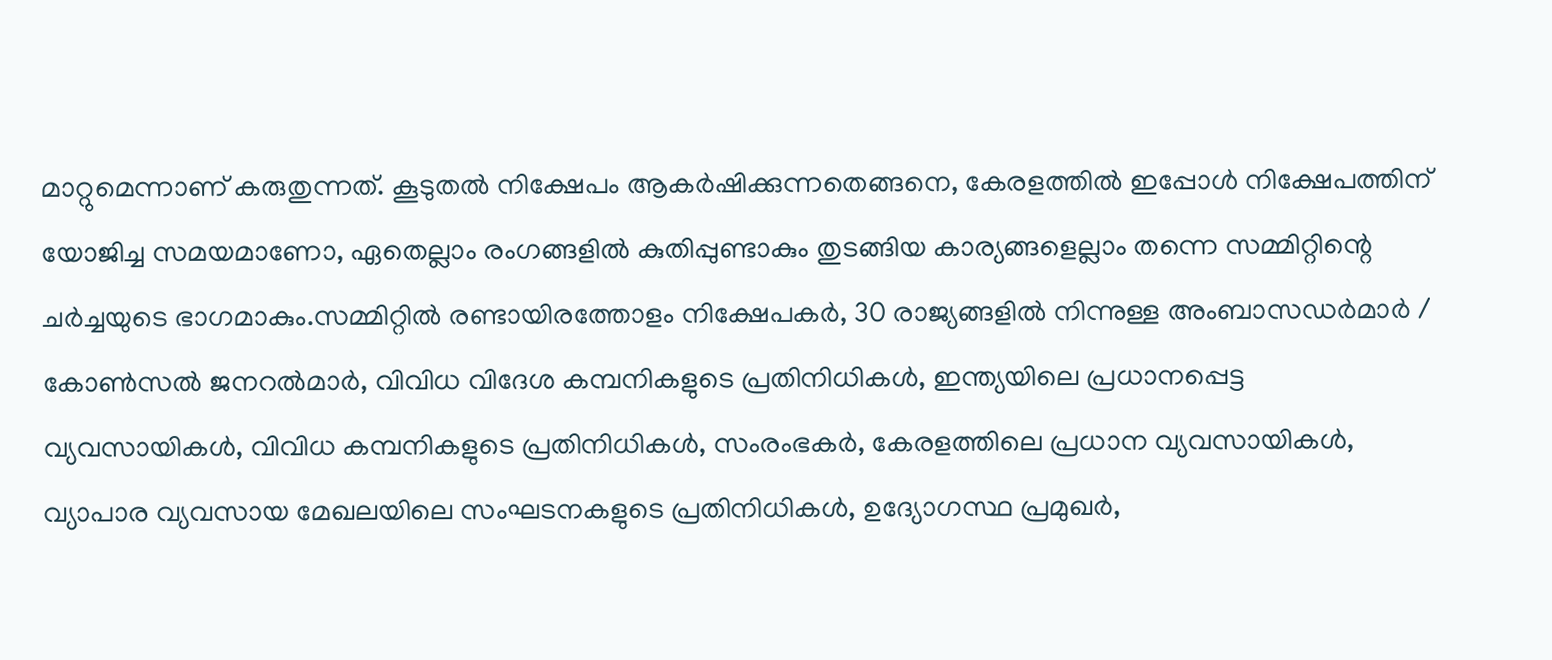മാറ്റുമെന്നാണ് കരുതുന്നത്. കൂടുതല്‍ നിക്ഷേപം ആകര്‍ഷിക്കുന്നതെങ്ങനെ, കേരളത്തില്‍ ഇപ്പോള്‍ നിക്ഷേപത്തിന് യോജിച്ച സമയമാണോ, ഏതെല്ലാം രംഗങ്ങളില്‍ കുതിപ്പുണ്ടാകും തുടങ്ങിയ കാര്യങ്ങളെല്ലാം തന്നെ സമ്മിറ്റിന്റെ ചര്‍ച്ചയുടെ ഭാഗമാകും.സമ്മിറ്റില്‍ രണ്ടായിരത്തോളം നിക്ഷേപകര്‍, 30 രാജ്യങ്ങളില്‍ നിന്നുള്ള അംബാസഡര്‍മാര്‍ / കോണ്‍സല്‍ ജനറല്‍മാര്‍, വിവിധ വിദേശ കമ്പനികളുടെ പ്രതിനിധികള്‍, ഇന്ത്യയിലെ പ്രധാനപ്പെട്ട വ്യവസായികള്‍, വിവിധ കമ്പനികളുടെ പ്രതിനിധികള്‍, സംരംഭകര്‍, കേരളത്തിലെ പ്രധാന വ്യവസായികള്‍, വ്യാപാര വ്യവസായ മേഖലയിലെ സംഘടനകളുടെ പ്രതിനിധികള്‍, ഉദ്യോഗസ്ഥ പ്രമുഖര്‍,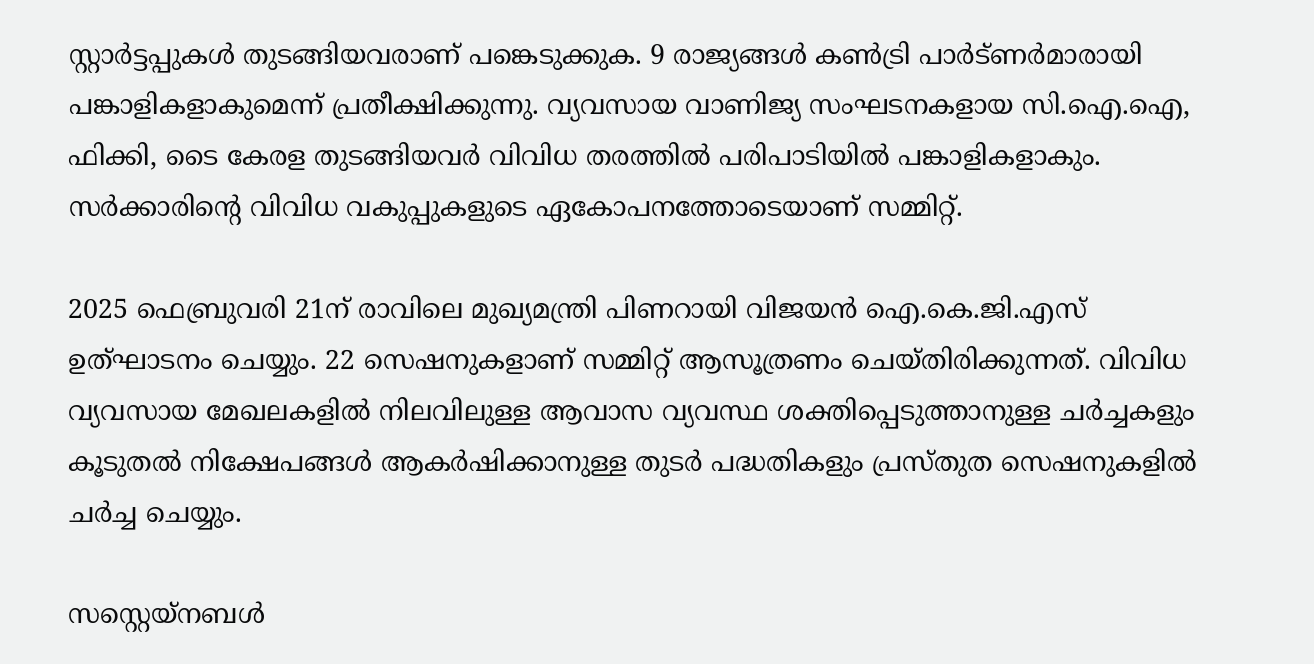സ്റ്റാര്‍ട്ടപ്പുകള്‍ തുടങ്ങിയവരാണ് പങ്കെടുക്കുക. 9 രാജ്യങ്ങള്‍ കണ്‍ട്രി പാര്‍ട്ണര്‍മാരായി പങ്കാളികളാകുമെന്ന് പ്രതീക്ഷിക്കുന്നു. വ്യവസായ വാണിജ്യ സംഘടനകളായ സി.ഐ.ഐ, ഫിക്കി, ടൈ കേരള തുടങ്ങിയവര്‍ വിവിധ തരത്തില്‍ പരിപാടിയില്‍ പങ്കാളികളാകും. സര്‍ക്കാരിന്റെ വിവിധ വകുപ്പുകളുടെ ഏകോപനത്തോടെയാണ് സമ്മിറ്റ്.

2025 ഫെബ്രുവരി 21ന് രാവിലെ മുഖ്യമന്ത്രി പിണറായി വിജയന്‍ ഐ.കെ.ജി.എസ് ഉത്ഘാടനം ചെയ്യും. 22 സെഷനുകളാണ് സമ്മിറ്റ് ആസൂത്രണം ചെയ്തിരിക്കുന്നത്. വിവിധ വ്യവസായ മേഖലകളില്‍ നിലവിലുള്ള ആവാസ വ്യവസ്ഥ ശക്തിപ്പെടുത്താനുള്ള ചര്‍ച്ചകളും കൂടുതല്‍ നിക്ഷേപങ്ങള്‍ ആകര്‍ഷിക്കാനുള്ള തുടര്‍ പദ്ധതികളും പ്രസ്തുത സെഷനുകളില്‍ ചര്‍ച്ച ചെയ്യും.

സസ്റ്റെയ്നബള്‍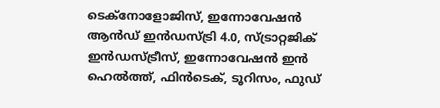ടെക്‌നോളോജിസ്, ഇന്നോവേഷന്‍ ആന്‍ഡ് ഇന്‍ഡസ്ട്രി 4.0, സ്ട്രാറ്റജിക് ഇന്‍ഡസ്ട്രീസ്, ഇന്നോവേഷന്‍ ഇന്‍ ഹെല്‍ത്ത്, ഫിന്‍ടെക്, ടൂറിസം, ഫുഡ്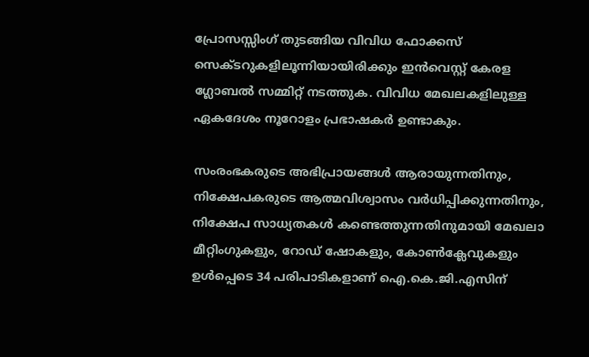പ്രോസസ്സിംഗ് തുടങ്ങിയ വിവിധ ഫോക്കസ് സെക്ടറുകളിലൂന്നിയായിരിക്കും ഇന്‍വെസ്റ്റ് കേരള ഗ്ലോബല്‍ സമ്മിറ്റ് നടത്തുക. വിവിധ മേഖലകളിലുള്ള ഏകദേശം നൂറോളം പ്രഭാഷകര്‍ ഉണ്ടാകും.

സംരംഭകരുടെ അഭിപ്രായങ്ങള്‍ ആരായുന്നതിനും, നിക്ഷേപകരുടെ ആത്മവിശ്വാസം വര്‍ധിപ്പിക്കുന്നതിനും, നിക്ഷേപ സാധ്യതകള്‍ കണ്ടെത്തുന്നതിനുമായി മേഖലാ മീറ്റിംഗുകളും, റോഡ് ഷോകളും, കോണ്‍ക്ലേവുകളും ഉള്‍പ്പെടെ 34 പരിപാടികളാണ് ഐ.കെ.ജി.എസിന്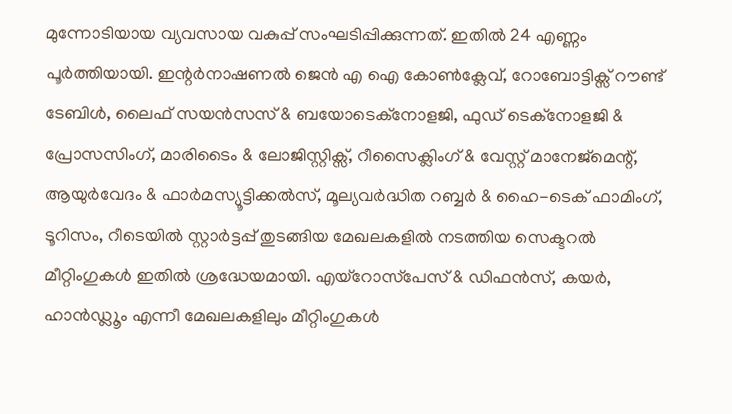മുന്നോടിയായ വ്യവസായ വകുപ്പ് സംഘടിപ്പിക്കുന്നത്. ഇതില്‍ 24 എണ്ണം പൂര്‍ത്തിയായി. ഇന്റര്‍നാഷണല്‍ ജെന്‍ എ ഐ കോണ്‍ക്ലേവ്, റോബോട്ടിക്സ് റൗണ്ട് ടേബിള്‍, ലൈഫ് സയന്‍സസ് & ബയോടെക്നോളജി, ഫുഡ് ടെക്നോളജി & പ്രോസസിംഗ്, മാരിടൈം & ലോജിസ്റ്റിക്സ്, റീസൈക്ലിംഗ് & വേസ്റ്റ് മാനേജ്മെന്റ്, ആയുര്‍വേദം & ഫാര്‍മസ്യൂട്ടിക്കല്‍സ്, മൂല്യവര്‍ദ്ധിത റബ്ബര്‍ & ഹൈ-ടെക് ഫാമിംഗ്, ടൂറിസം, റീടെയില്‍ സ്റ്റാര്‍ട്ടപ്പ് തുടങ്ങിയ മേഖലകളില്‍ നടത്തിയ സെക്ടറല്‍ മീറ്റിംഗുകള്‍ ഇതില്‍ ശ്രദ്ധേയമായി. എയ്‌റോസ്‌പേസ് & ഡിഫന്‍സ്, കയര്‍, ഹാന്‍ഡ്ലൂം എന്നീ മേഖലകളിലും മീറ്റിംഗുകള്‍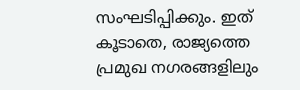സംഘടിപ്പിക്കും. ഇത് കൂടാതെ, രാജ്യത്തെ പ്രമുഖ നഗരങ്ങളിലും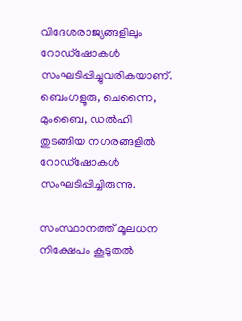വിദേശരാജ്യങ്ങളിലും റോഡ്‌ഷോകള്‍ സംഘടിപ്പിച്ചുവരികയാണ്. ബെംഗളൂരു, ചെന്നൈ, മുംബൈ, ഡല്‍ഹി തുടങ്ങിയ നഗരങ്ങളില്‍ റോഡ്ഷോകള്‍ സംഘടിപ്പിച്ചിരുന്നു.

സംസ്ഥാനത്ത് മൂലധന നിക്ഷേപം കൂടുതല്‍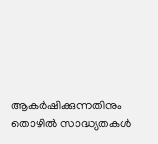ആകര്‍ഷിക്കുന്നതിനും തൊഴില്‍ സാദ്ധ്യതകള്‍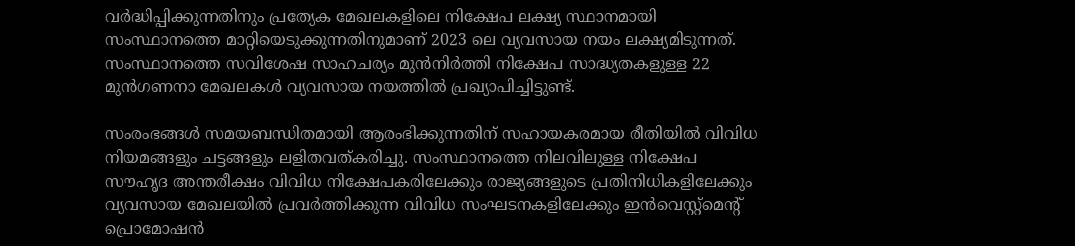വര്‍ദ്ധിപ്പിക്കുന്നതിനും പ്രത്യേക മേഖലകളിലെ നിക്ഷേപ ലക്ഷ്യ സ്ഥാനമായി സംസ്ഥാനത്തെ മാറ്റിയെടുക്കുന്നതിനുമാണ് 2023 ലെ വ്യവസായ നയം ലക്ഷ്യമിടുന്നത്. സംസ്ഥാനത്തെ സവിശേഷ സാഹചര്യം മുന്‍നിര്‍ത്തി നിക്ഷേപ സാദ്ധ്യതകളുള്ള 22 മുന്‍ഗണനാ മേഖലകള്‍ വ്യവസായ നയത്തില്‍ പ്രഖ്യാപിച്ചിട്ടുണ്ട്.

സംരംഭങ്ങള്‍ സമയബന്ധിതമായി ആരംഭിക്കുന്നതിന് സഹായകരമായ രീതിയില്‍ വിവിധ നിയമങ്ങളും ചട്ടങ്ങളും ലളിതവത്കരിച്ചു. സംസ്ഥാനത്തെ നിലവിലുള്ള നിക്ഷേപ സൗഹൃദ അന്തരീക്ഷം വിവിധ നിക്ഷേപകരിലേക്കും രാജ്യങ്ങളുടെ പ്രതിനിധികളിലേക്കും വ്യവസായ മേഖലയില്‍ പ്രവര്‍ത്തിക്കുന്ന വിവിധ സംഘടനകളിലേക്കും ഇന്‍വെസ്റ്റ്മെന്റ് പ്രൊമോഷന്‍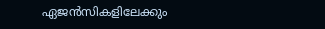ഏജന്‍സികളിലേക്കും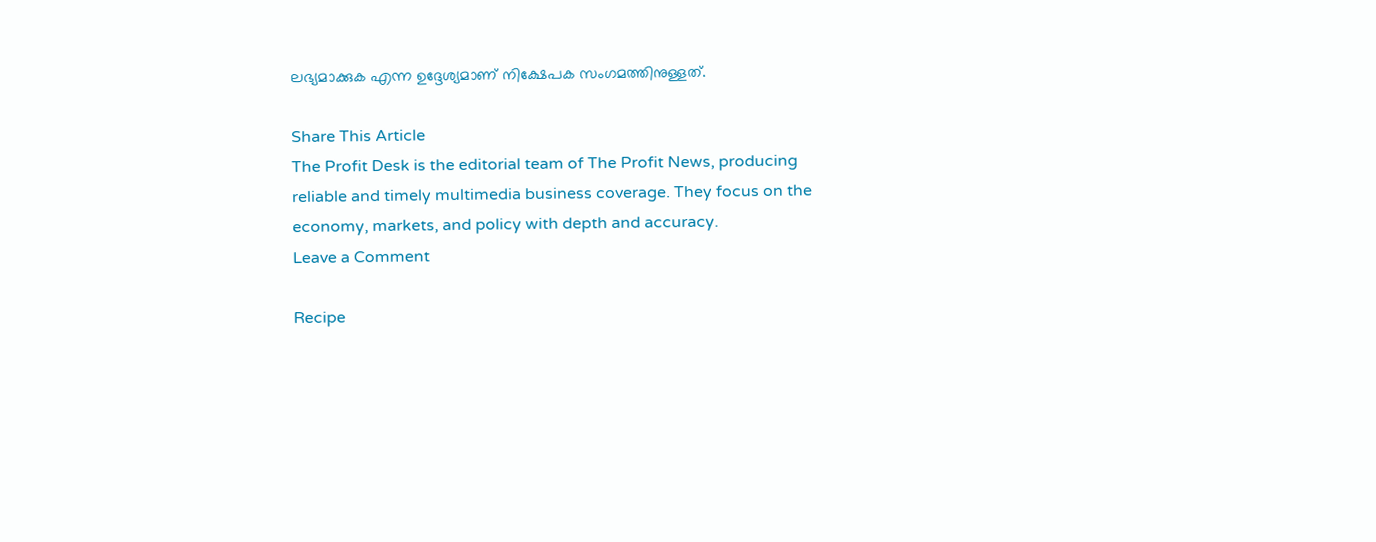ലഭ്യമാക്കുക എന്ന ഉദ്ദേശ്യമാണ് നിക്ഷേപക സംഗമത്തിനുള്ളത്.

Share This Article
The Profit Desk is the editorial team of The Profit News, producing reliable and timely multimedia business coverage. They focus on the economy, markets, and policy with depth and accuracy.
Leave a Comment

Recipe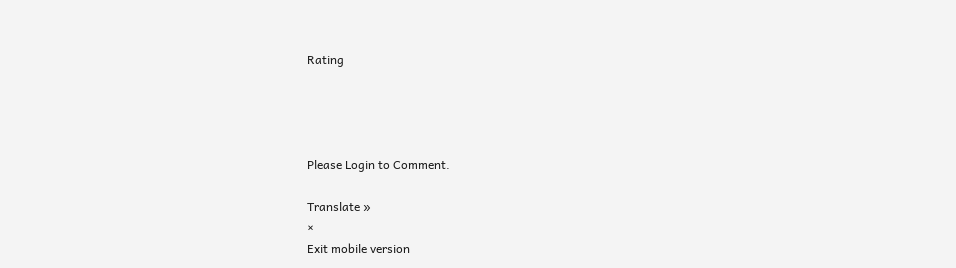Rating




Please Login to Comment.

Translate »
×
Exit mobile version